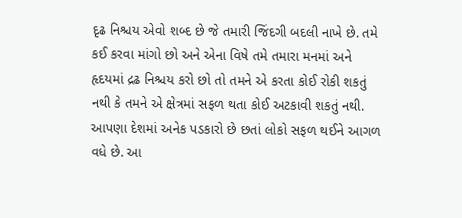દૃઢ નિશ્ચય એવો શબ્દ છે જે તમારી જિંદગી બદલી નાખે છે. તમે કઈ કરવા માંગો છો અને એના વિષે તમે તમારા મનમાં અને હૃદયમાં દ્રઢ નિશ્ચય કરો છો તો તમને એ કરતા કોઈ રોકી શકતું નથી કે તમને એ ક્ષેત્રમાં સફળ થતા કોઈ અટકાવી શકતું નથી. આપણા દેશમાં અનેક પડકારો છે છતાં લોકો સફળ થઈને આગળ વધે છે. આ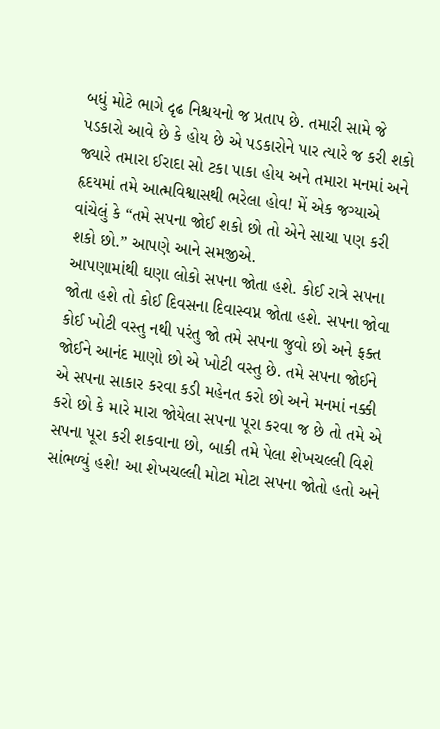બધું મોટે ભાગે દૃઢ નિશ્ચયનો જ પ્રતાપ છે. તમારી સામે જે પડકારો આવે છે કે હોય છે એ પડકારોને પાર ત્યારે જ કરી શકો જ્યારે તમારા ઈરાદા સો ટકા પાકા હોય અને તમારા મનમાં અને હૃદયમાં તમે આત્મવિશ્વાસથી ભરેલા હોવ! મેં એક જગ્યાએ વાંચેલું કે “તમે સપના જોઈ શકો છો તો એને સાચા પણ કરી શકો છો.” આપણે આને સમજીએ.
આપણામાંથી ઘણા લોકો સપના જોતા હશે. કોઈ રાત્રે સપના જોતા હશે તો કોઈ દિવસના દિવાસ્વપ્ન જોતા હશે. સપના જોવા કોઈ ખોટી વસ્તુ નથી પરંતુ જો તમે સપના જુવો છો અને ફક્ત જોઈને આનંદ માણો છો એ ખોટી વસ્તુ છે. તમે સપના જોઈને એ સપના સાકાર કરવા કડી મહેનત કરો છો અને મનમાં નક્કી કરો છો કે મારે મારા જોયેલા સપના પૂરા કરવા જ છે તો તમે એ સપના પૂરા કરી શકવાના છો, બાકી તમે પેલા શેખચલ્લી વિશે સાંભળ્યું હશે! આ શેખચલ્લી મોટા મોટા સપના જોતો હતો અને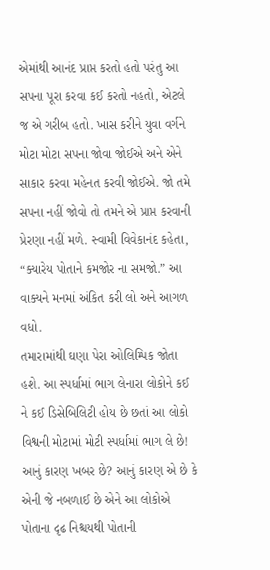એમાંથી આનંદ પ્રાપ્ત કરતો હતો પરંતુ આ સપના પૂરા કરવા કઈ કરતો નહતો, એટલે જ એ ગરીબ હતો. ખાસ કરીને યુવા વર્ગને મોટા મોટા સપના જોવા જોઈએ અને એને સાકાર કરવા મહેનત કરવી જોઈએ. જો તમે સપના નહીં જોવો તો તમને એ પ્રાપ્ત કરવાની પ્રેરણા નહીં મળે. સ્વામી વિવેકાનંદ કહેતા, “ક્યારેય પોતાને કમજોર ના સમજો.” આ વાક્યને મનમાં અંકિત કરી લો અને આગળ વધો.
તમારામાંથી ઘણા પેરા ઓલિમ્પિક જોતા હશે. આ સ્પર્ધામાં ભાગ લેનારા લોકોને કઈ ને કઈ ડિસેબિલિટી હોય છે છતાં આ લોકો વિશ્વની મોટામાં મોટી સ્પર્ધામાં ભાગ લે છે! આનું કારણ ખબર છે? આનું કારણ એ છે કે એની જે નબળાઈ છે એને આ લોકોએ પોતાના દૃઢ નિશ્ચયથી પોતાની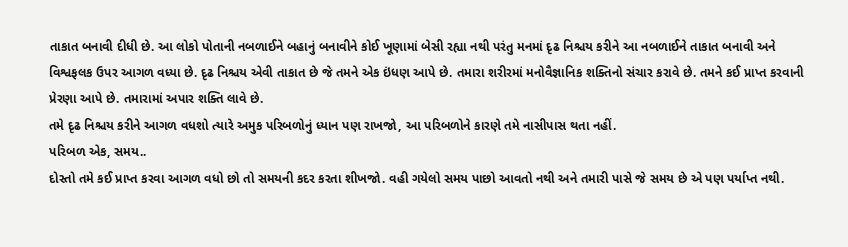તાકાત બનાવી દીધી છે. આ લોકો પોતાની નબળાઈને બહાનું બનાવીને કોઈ ખૂણામાં બેસી રહ્યા નથી પરંતુ મનમાં દૃઢ નિશ્ચય કરીને આ નબળાઈને તાકાત બનાવી અને વિશ્વફલક ઉપર આગળ વધ્યા છે. દૃઢ નિશ્ચય એવી તાકાત છે જે તમને એક ઇંધણ આપે છે. તમારા શરીરમાં મનોવૈજ્ઞાનિક શક્તિનો સંચાર કરાવે છે. તમને કઈ પ્રાપ્ત કરવાની પ્રેરણા આપે છે. તમારામાં અપાર શક્તિ લાવે છે.
તમે દૃઢ નિશ્ચય કરીને આગળ વધશો ત્યારે અમુક પરિબળોનું ધ્યાન પણ રાખજો, આ પરિબળોને કારણે તમે નાસીપાસ થતા નહીં.
પરિબળ એક, સમય..
દોસ્તો તમે કઈ પ્રાપ્ત કરવા આગળ વધો છો તો સમયની કદર કરતા શીખજો. વહી ગયેલો સમય પાછો આવતો નથી અને તમારી પાસે જે સમય છે એ પણ પર્યાપ્ત નથી.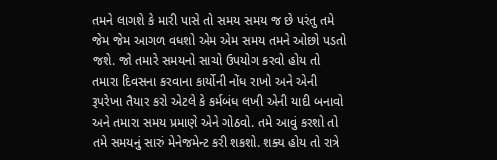તમને લાગશે કે મારી પાસે તો સમય સમય જ છે પરંતુ તમે જેમ જેમ આગળ વધશો એમ એમ સમય તમને ઓછો પડતો જશે. જો તમારે સમયનો સાચો ઉપયોગ કરવો હોય તો તમારા દિવસના કરવાના કાર્યોની નોંધ રાખો અને એની રૂપરેખા તૈયાર કરો એટલે કે કર્મબંધ લખી એની યાદી બનાવો અને તમારા સમય પ્રમાણે એને ગોઠવો. તમે આવું કરશો તો તમે સમયનું સારું મેનેજમેન્ટ કરી શકશો. શક્ય હોય તો રાત્રે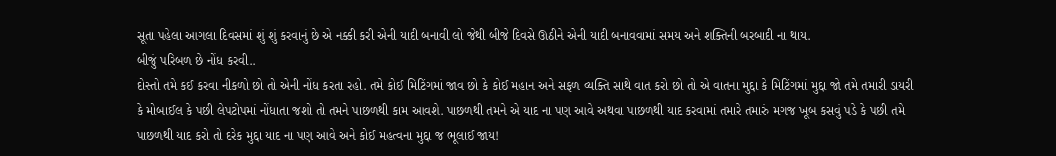સૂતા પહેલા આગલા દિવસમાં શું શું કરવાનું છે એ નક્કી કરી એની યાદી બનાવી લો જેથી બીજે દિવસે ઊઠીને એની યાદી બનાવવામાં સમય અને શક્તિની બરબાદી ના થાય.
બીજું પરિબળ છે નોંધ કરવી..
દોસ્તો તમે કઈ કરવા નીકળો છો તો એની નોંધ કરતા રહો. તમે કોઈ મિટિંગમાં જાવ છો કે કોઈ મહાન અને સફળ વ્યક્તિ સાથે વાત કરો છો તો એ વાતના મુદ્દા કે મિટિંગમાં મુદ્દા જો તમે તમારી ડાયરી કે મોબાઈલ કે પછી લેપટોપમાં નોંધાતા જશો તો તમને પાછળથી કામ આવશે. પાછળથી તમને એ યાદ ના પણ આવે અથવા પાછળથી યાદ કરવામાં તમારે તમારું મગજ ખૂબ કસવું પડે કે પછી તમે પાછળથી યાદ કરો તો દરેક મુદ્દા યાદ ના પણ આવે અને કોઈ મહત્વના મુદ્દા જ ભૂલાઈ જાય!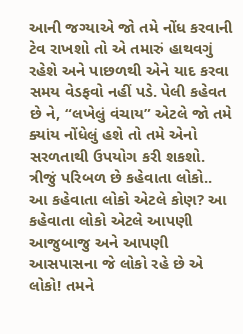આની જગ્યાએ જો તમે નોંધ કરવાની ટેવ રાખશો તો એ તમારું હાથવગું રહેશે અને પાછળથી એને યાદ કરવા સમય વેડફવો નહીં પડે. પેલી કહેવત છે ને, “લખેલું વંચાય” એટલે જો તમે ક્યાંય નોંધેલું હશે તો તમે એનો સરળતાથી ઉપયોગ કરી શકશો.
ત્રીજું પરિબળ છે કહેવાતા લોકો..
આ કહેવાતા લોકો એટલે કોણ? આ કહેવાતા લોકો એટલે આપણી આજુબાજુ અને આપણી આસપાસના જે લોકો રહે છે એ લોકો! તમને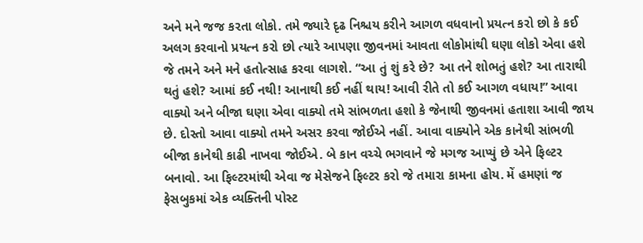અને મને જજ કરતા લોકો. તમે જ્યારે દૃઢ નિશ્ચય કરીને આગળ વધવાનો પ્રયત્ન કરો છો કે કઈ અલગ કરવાનો પ્રયત્ન કરો છો ત્યારે આપણા જીવનમાં આવતા લોકોમાંથી ઘણા લોકો એવા હશે જે તમને અને મને હતોત્સાહ કરવા લાગશે. “આ તું શું કરે છે? આ તને શોભતું હશે? આ તારાથી થતું હશે? આમાં કઈ નથી! આનાથી કઈ નહીં થાય! આવી રીતે તો કઈ આગળ વધાય!” આવા વાક્યો અને બીજા ઘણા એવા વાક્યો તમે સાંભળતા હશો કે જેનાથી જીવનમાં હતાશા આવી જાય છે. દોસ્તો આવા વાક્યો તમને અસર કરવા જોઈએ નહીં. આવા વાક્યોને એક કાનેથી સાંભળી બીજા કાનેથી કાઢી નાખવા જોઈએ. બે કાન વચ્ચે ભગવાને જે મગજ આપ્યું છે એને ફિલ્ટર બનાવો. આ ફિલ્ટરમાંથી એવા જ મેસેજને ફિલ્ટર કરો જે તમારા કામના હોય. મેં હમણાં જ ફેસબુકમાં એક વ્યક્તિની પોસ્ટ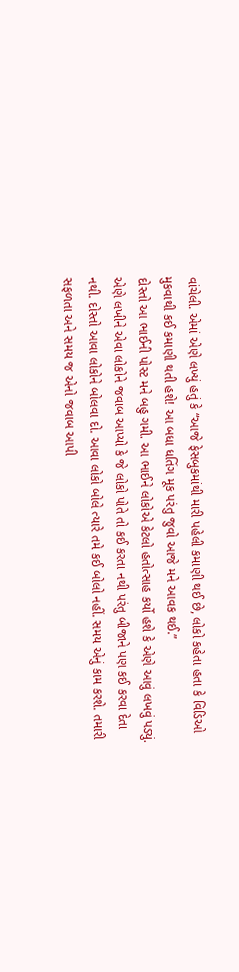વાંચેલી. એમાં એણે લખ્યું હતું કે “આજે ફેસબુકમાંથી મારી પહેલી કમાણી થઈ છે, લોકો કહેતા હતા કે વિડિઓ મુકવાથી કઈ કમાણી થતી હશે! આ બધા ધતિંગ મૂક પરંતુ જુવો આજે મને આવક થઈ.”
દોસ્તો આ ભાઈની પોસ્ટ મને બહુ ગમી. આ ભાઈને લોકોએ કેટલો હતોત્સાહ કર્યો હશે કે એણે આવું લખવું પડ્યું. એણે લખીને એવા લોકોને જવાબ આપ્યો કે જે લોકો પોતે તો કઈ કરતા નથી પરંતુ બીજાને પણ કઈ કરવા દેતા નથી. દોસ્તો આવા લોકોને બોલવા દો. આવા લોકો બોલે ત્યારે તમે કઈ બોલો નહીં. સમય એનું કામ કરશે. તમારી સફળતા અને સમય જ એનો જવાબ આપી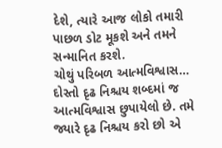દેશે, ત્યારે આજ લોકો તમારી પાછળ ડોટ મૂકશે અને તમને સન્માનિત કરશે.
ચોથું પરિબળ આત્મવિશ્વાસ…
દોસ્તો દૃઢ નિશ્ચય શબ્દમાં જ આત્મવિશ્વાસ છુપાયેલો છે. તમે જ્યારે દૃઢ નિશ્ચય કરો છો એ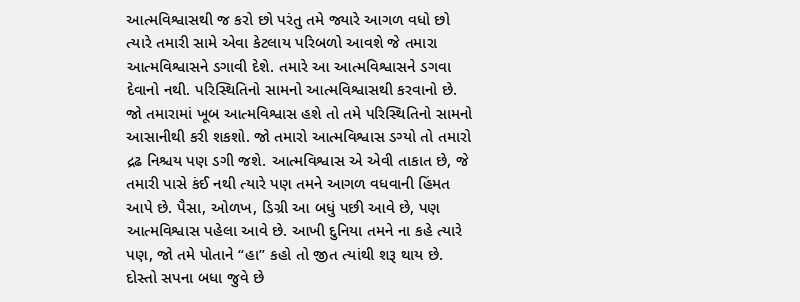આત્મવિશ્વાસથી જ કરો છો પરંતુ તમે જ્યારે આગળ વધો છો ત્યારે તમારી સામે એવા કેટલાય પરિબળો આવશે જે તમારા આત્મવિશ્વાસને ડગાવી દેશે. તમારે આ આત્મવિશ્વાસને ડગવા દેવાનો નથી. પરિસ્થિતિનો સામનો આત્મવિશ્વાસથી કરવાનો છે. જો તમારામાં ખૂબ આત્મવિશ્વાસ હશે તો તમે પરિસ્થિતિનો સામનો આસાનીથી કરી શકશો. જો તમારો આત્મવિશ્વાસ ડગ્યો તો તમારો દ્રઢ નિશ્ચય પણ ડગી જશે. આત્મવિશ્વાસ એ એવી તાકાત છે, જે તમારી પાસે કંઈ નથી ત્યારે પણ તમને આગળ વધવાની હિંમત આપે છે. પૈસા, ઓળખ, ડિગ્રી આ બધું પછી આવે છે, પણ આત્મવિશ્વાસ પહેલા આવે છે. આખી દુનિયા તમને ના કહે ત્યારે પણ, જો તમે પોતાને “હા” કહો તો જીત ત્યાંથી શરૂ થાય છે.
દોસ્તો સપના બધા જુવે છે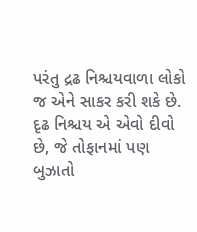પરંતુ દ્રઢ નિશ્ચયવાળા લોકો જ એને સાકર કરી શકે છે. દૃઢ નિશ્ચય એ એવો દીવો છે, જે તોફાનમાં પણ બુઝાતો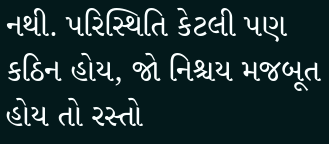નથી. પરિસ્થિતિ કેટલી પણ કઠિન હોય, જો નિશ્ચય મજબૂત હોય તો રસ્તો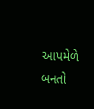આપમેળે બનતો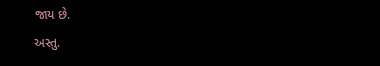જાય છે.
અસ્તુ.